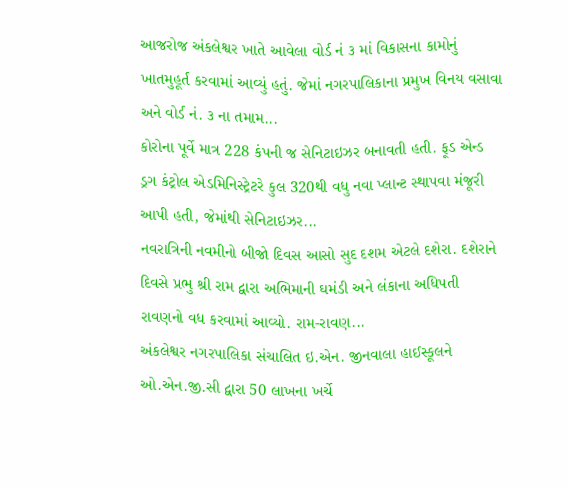આજરોજ અંકલેશ્વર ખાતે આવેલા વોર્ડ નં ૩ માં વિકાસના કામોનું ખાતમુહૂર્ત કરવામાં આવ્યું હતું. જેમાં નગરપાલિકાના પ્રમુખ વિનય વસાવા અને વોર્ડ નં. ૩ ના તમામ...
કોરોના પૂર્વે માત્ર 228 કંપની જ સેનિટાઇઝર બનાવતી હતી. ફૂડ એન્ડ ડ્રગ કંટ્રોલ એડમિનિસ્ટ્રેટરે કુલ 320થી વધુ નવા પ્લાન્ટ સ્થાપવા મંજૂરી આપી હતી, જેમાંથી સેનિટાઇઝર...
નવરાત્રિની નવમીનો બીજો દિવસ આસો સુદ દશમ એટલે દશેરા. દશેરાને દિવસે પ્રભુ શ્રી રામ દ્વારા અભિમાની ઘમંડી અને લંકાના અધિપતી રાવણનો વધ કરવામાં આવ્યો. રામ-રાવણ...
અંકલેશ્વર નગરપાલિકા સંચાલિત ઇ.એન. જીનવાલા હાઈસ્કૂલને ઓ.એન.જી.સી દ્વારા 50 લાખના ખર્ચે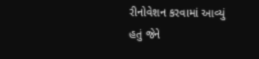રીનોવેશન કરવામાં આવ્યું હતું જેને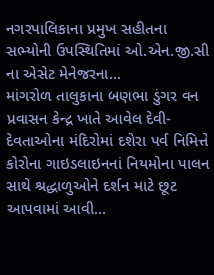નગરપાલિકાના પ્રમુખ સહીતના સભ્યોની ઉપસ્થિતિમાં ઓ.એન.જી.સી ના એસેટ મેનેજરના...
માંગરોળ તાલુકાના બણભા ડુંગર વન પ્રવાસન કેન્દ્ર ખાતે આવેલ દેવી-દેવતાઓના મંદિરોમાં દશેરા પર્વ નિમિત્તે કોરોના ગાઇડલાઇનનાં નિયમોના પાલન સાથે શ્રદ્ધાળુઓને દર્શન માટે છૂટ આપવામાં આવી...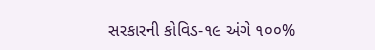સરકારની કોવિડ-૧૯ અંગે ૧૦૦%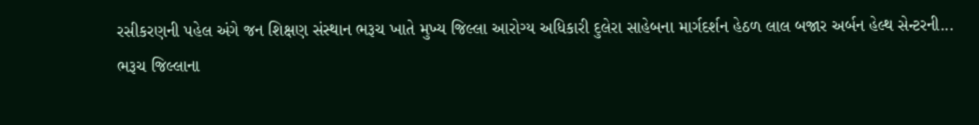રસીકરણની પહેલ અંગે જન શિક્ષણ સંસ્થાન ભરૂચ ખાતે મુખ્ય જિલ્લા આરોગ્ય અધિકારી દુલેરા સાહેબના માર્ગદર્શન હેઠળ લાલ બજાર અર્બન હેલ્થ સેન્ટરની...
ભરૂચ જિલ્લાના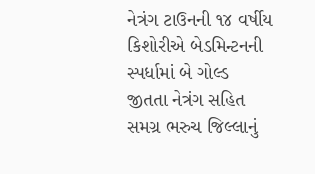નેત્રંગ ટાઉનની ૧૪ વર્ષીય કિશોરીએ બેડમિન્ટનની સ્પર્ધામાં બે ગોલ્ડ જીતતા નેત્રંગ સહિત સમગ્ર ભરુચ જિલ્લાનું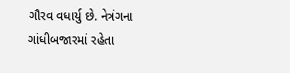ગૌરવ વધાર્યુ છે. નેત્રંગના ગાંધીબજારમાં રહેતા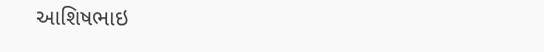આશિષભાઇ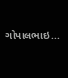ગોપાલભાઇ...